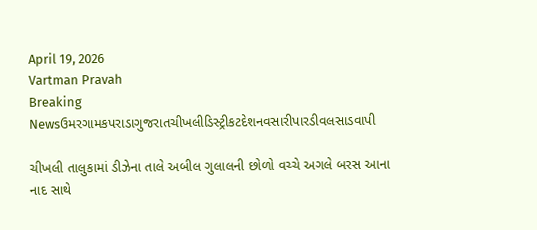April 19, 2026
Vartman Pravah
Breaking Newsઉમરગામકપરાડાગુજરાતચીખલીડિસ્ટ્રીકટદેશનવસારીપારડીવલસાડવાપી

ચીખલી તાલુકામાં ડીઝેના તાલે અબીલ ગુલાલની છોળો વચ્ચે અગલે બરસ આના નાદ સાથે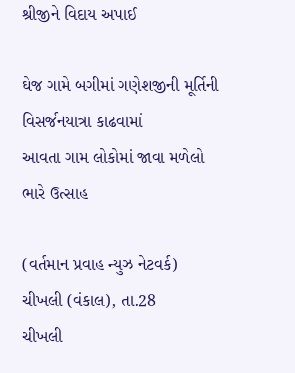શ્રીજીને વિદાય અપાઈ

ઘેજ ગામે બગીમાં ગણેશજીની મૂર્તિની વિસર્જનયાત્રા કાઢવામાં
આવતા ગામ લોકોમાં જાવા મળેલો ભારે ઉત્સાહ

(વર્તમાન પ્રવાહ ન્‍યુઝ નેટવર્ક)
ચીખલી (વંકાલ), તા.28
ચીખલી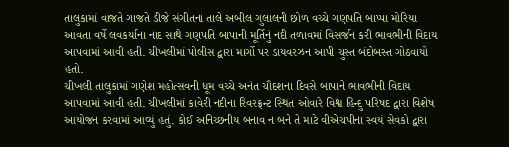તાલુકામાં વાજતે ગાજતે ડીજે સંગીતના તાલે અબીલ ગુલાલની છોળ વચ્‍ચે ગણપતિ બાપ્‍પા મોરિયા આવતા વર્ષે લવકર્યાના નાદ સાથે ગણપતિ બાપાની મૂર્તિનું નદી તળાવમાં વિસર્જન કરી ભાવભીની વિદાય આપવામાં આવી હતી. ચીખલીમાં પોલીસ દ્વારા માર્ગો પર ડાયવરઝન આપી ચુસ્‍ત બંદોબસ્‍ત ગોઠવાયો હતો.
ચીખલી તાલુકામાં ગણેશ મહોત્‍સવની ધૂમ વચ્‍ચે અનંત ચૌદશના દિવસે બાપાને ભાવભીની વિદાય આપવામાં આવી હતી. ચીખલીમાં કાવેરી નદીના રિવરફ્રન્‍ટ સ્‍થિત ઓવારે વિશ્વ હિન્‍દુ પરિષદ દ્વારા વિશેષ આયોજન કરવામાં આવ્‍યું હતું. કોઈ અનિચ્‍છનીય બનાવ ન બને તે માટે વીએચપીના સ્‍વયં સેવકો દ્વારા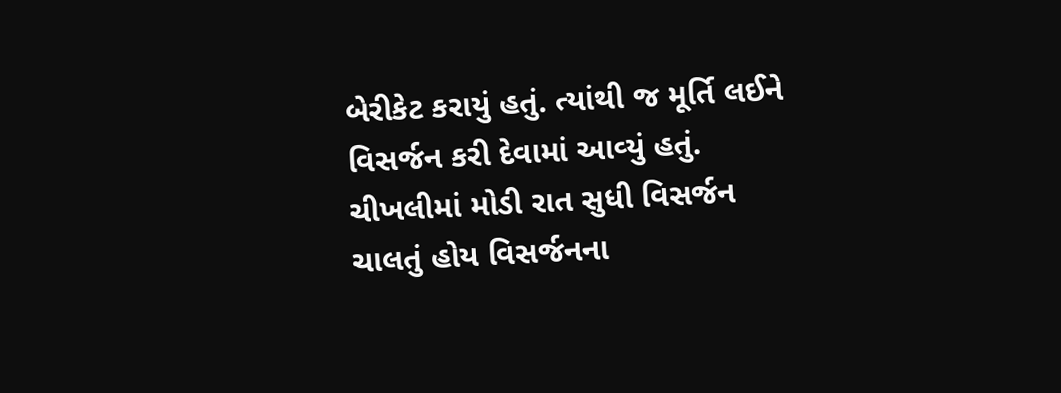બેરીકેટ કરાયું હતું. ત્‍યાંથી જ મૂર્તિ લઈને વિસર્જન કરી દેવામાં આવ્‍યું હતું. ચીખલીમાં મોડી રાત સુધી વિસર્જન ચાલતું હોય વિસર્જનના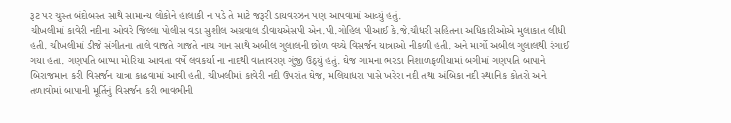રૂટ પર ચુસ્‍ત બંદોબસ્‍ત સાથે સામાન્‍ય લોકોને હાલાકી ન પડે તે માટે જરૂરી ડાયવરઝન પણ આપવામાં આવ્‍યું હતું.
ચીખલીમાં કાવેરી નદીના ઓવરે જિલ્લા પોલીસ વડા સુશીલ અગ્રવાલ ડીવાયએસપી એન.પી.ગોહિલ પીઆઈ કે.જે.ચૌધરી સહિતના અધિકારીઓએ મુલાકાત લીધી હતી. ચીખલીમાં ડીજે સંગીતના તાલે વાજતે ગાજતે નાચ ગાન સાથે અબીલ ગુલાલની છોળ વચ્‍ચે વિસર્જન યાત્રાઓ નીકળી હતી. અને માર્ગો અબીલ ગુલાલથી રંગાઈ ગયા હતા. ગણપતિ બાપ્‍પા મોરિયા આવતા વર્ષે લવકર્યા ના નાદથી વાતાવરણ ગુંજી ઉઠ્‍યું હતું. ઘેજ ગામના ભરડા નિશાળફળીયામાં બગીમાં ગણપતિ બાપાને બિરાજમાન કરી વિસર્જન યાત્રા કાઢવામાં આવી હતી. ચીખલીમાં કાવેરી નદી ઉપરાંત ઘેજ, મલિયાધરા પાસે ખરેરા નદી તથા અંબિકા નદી સ્‍થાનિક કોતરો અને તળાવોમાં બાપાની મૂર્તિનું વિસર્જન કરી ભાવભીની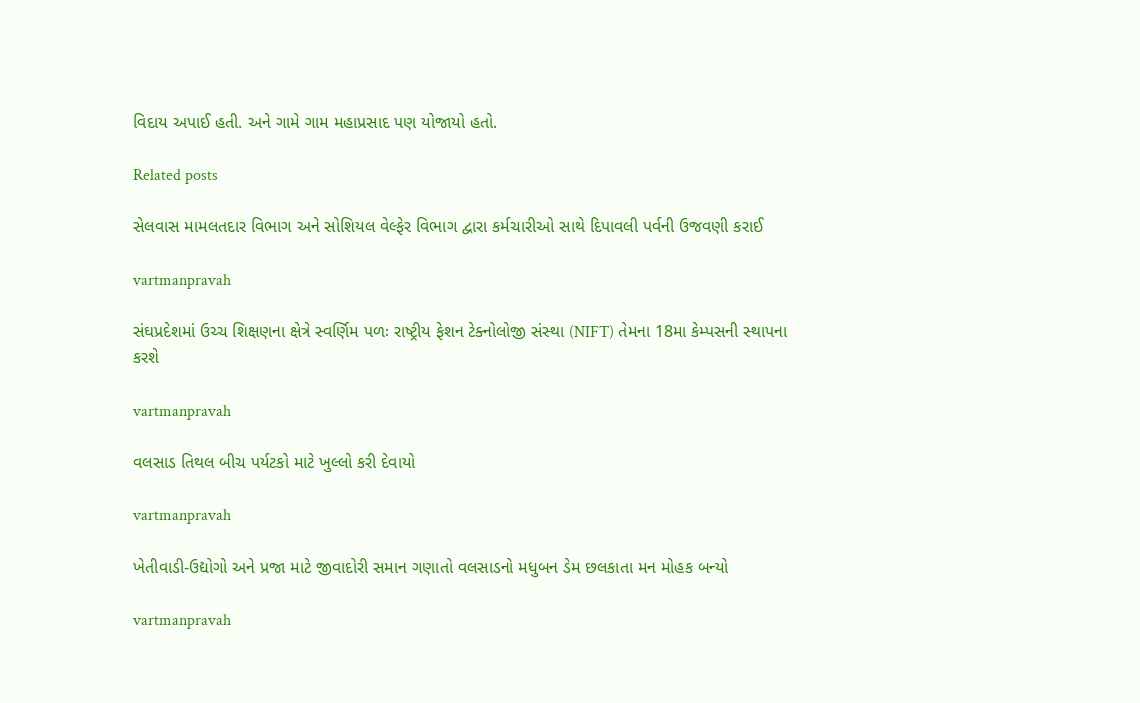વિદાય અપાઈ હતી. અને ગામે ગામ મહાપ્રસાદ પણ યોજાયો હતો.

Related posts

સેલવાસ મામલતદાર વિભાગ અને સોશિયલ વેલ્‍ફેર વિભાગ દ્વારા કર્મચારીઓ સાથે દિપાવલી પર્વની ઉજવણી કરાઈ

vartmanpravah

સંઘપ્રદેશમાં ઉચ્‍ચ શિક્ષણના ક્ષેત્રે સ્‍વર્ણિમ પળઃ રાષ્‍ટ્રીય ફેશન ટેક્‍નોલોજી સંસ્‍થા (NIFT) તેમના 18મા કેમ્‍પસની સ્‍થાપના કરશે

vartmanpravah

વલસાડ તિથલ બીચ પર્યટકો માટે ખુલ્લો કરી દેવાયો

vartmanpravah

ખેતીવાડી-ઉદ્યોગો અને પ્રજા માટે જીવાદોરી સમાન ગણાતો વલસાડનો મધુબન ડેમ છલકાતા મન મોહક બન્‍યો

vartmanpravah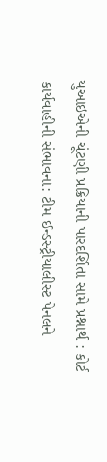યુઆઇએની ચૂંટણી પ્રક્રિયાની પારદર્શિતા સામે પ્રશ્નાર્થ : કોર્ટ કાર્યવાહીની સંભાવના: ટીમ ઈન્‍ડસ્‍ટ્રીયાલીસ્‍ટ પેનલને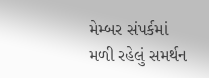મેમ્‍બર સંપર્કમાં મળી રહેલું સમર્થન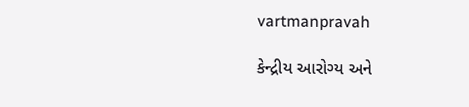vartmanpravah

કેન્‍દ્રીય આરોગ્‍ય અને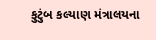કુટુંબ કલ્‍યાણ મંત્રાલયના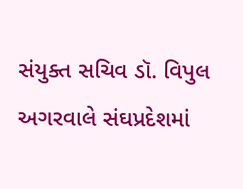સંયુક્‍ત સચિવ ડૉ. વિપુલ અગરવાલે સંઘપ્રદેશમાં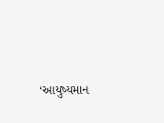‘આયુષ્‍યમાન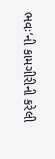ભવઃ’ની કામગીરીની કરેલી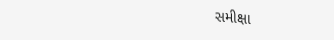સમીક્ષા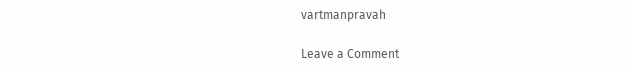vartmanpravah

Leave a Comment